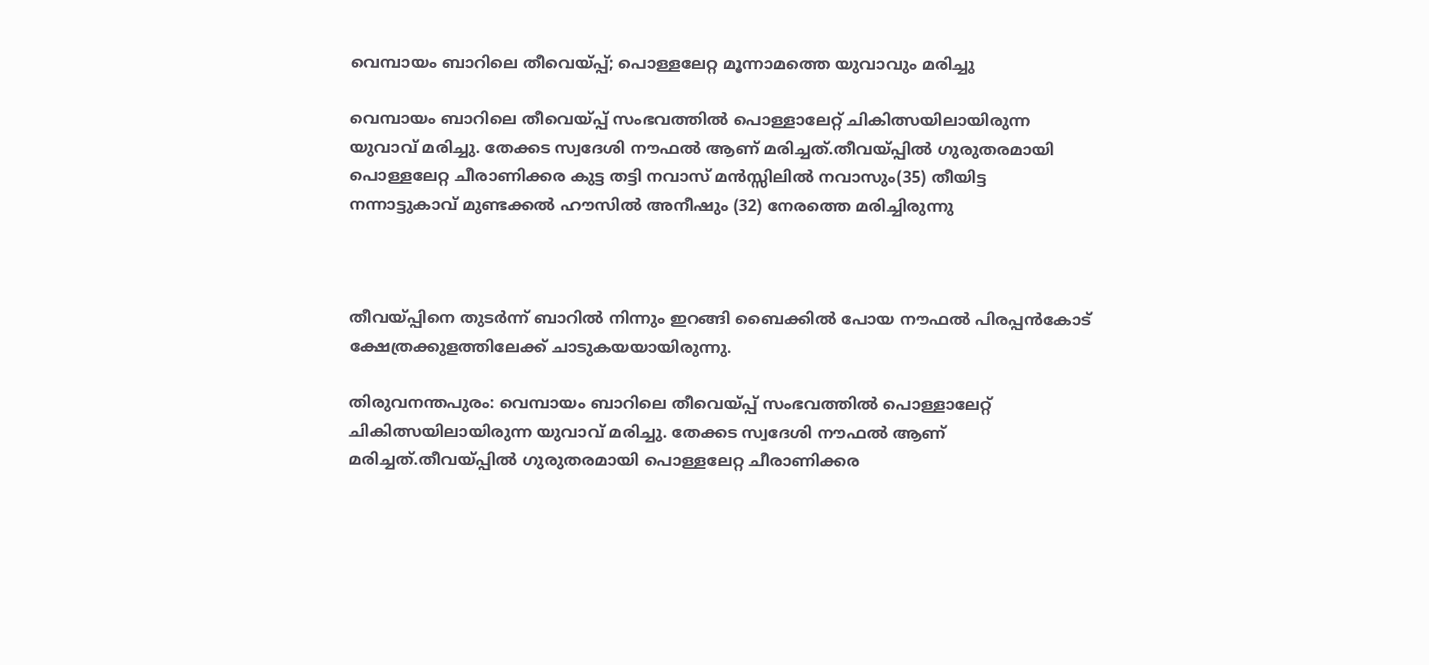വെമ്പായം ബാറിലെ തീവെയ്പ്പ്; പൊള്ളലേറ്റ മൂന്നാമത്തെ യുവാവും മരിച്ചു

വെമ്പായം ബാറിലെ തീവെയ്പ്പ് സംഭവത്തില്‍ പൊള്ളാലേറ്റ് ചികിത്സയിലായിരുന്ന യുവാവ് മരിച്ചു. തേക്കട സ്വദേശി നൗഫല്‍ ആണ് മരിച്ചത്.തീവയ്പ്പില്‍ ഗുരുതരമായി പൊള്ളലേറ്റ ചീരാണിക്കര കുട്ട തട്ടി നവാസ് മൻസ്സിലില്‍ നവാസും(35) തീയിട്ട നന്നാട്ടുകാവ് മുണ്ടക്കല്‍ ഹൗസില്‍ അനീഷും (32) നേരത്തെ മരിച്ചിരുന്നു



തീവയ്പ്പിനെ തുടർന്ന് ബാറില്‍ നിന്നും ഇറങ്ങി ബൈക്കില്‍ പോയ നൗഫല്‍ പിരപ്പൻകോട് ക്ഷേത്രക്കുളത്തിലേക്ക് ചാടുകയയായിരുന്നു.

തിരുവനന്തപുരം: വെമ്പായം ബാറിലെ തീവെയ്പ്പ് സംഭവത്തില്‍ പൊള്ളാലേറ്റ് ചികിത്സയിലായിരുന്ന യുവാവ് മരിച്ചു. തേക്കട സ്വദേശി നൗഫല്‍ ആണ് മരിച്ചത്.തീവയ്പ്പില്‍ ഗുരുതരമായി പൊള്ളലേറ്റ ചീരാണിക്കര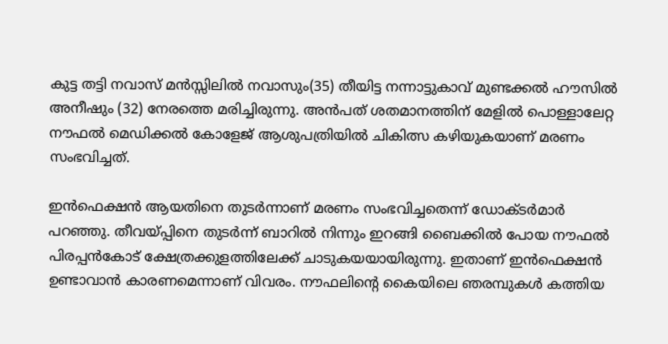കുട്ട തട്ടി നവാസ് മൻസ്സിലില്‍ നവാസും(35) തീയിട്ട നന്നാട്ടുകാവ് മുണ്ടക്കല്‍ ഹൗസില്‍ അനീഷും (32) നേരത്തെ മരിച്ചിരുന്നു. അൻപത് ശതമാനത്തിന് മേളില്‍ പൊള്ളാലേറ്റ നൗഫല്‍ മെഡിക്കല്‍ കോളേജ് ആശുപത്രിയില്‍ ചികിത്സ കഴിയുകയാണ് മരണം സംഭവിച്ചത്.

ഇൻഫെക്ഷൻ ആയതിനെ തുടർന്നാണ് മരണം സംഭവിച്ചതെന്ന് ഡോക്ടർമാർ പറഞ്ഞു. തീവയ്പ്പിനെ തുടർന്ന് ബാറില്‍ നിന്നും ഇറങ്ങി ബൈക്കില്‍ പോയ നൗഫല്‍ പിരപ്പൻകോട് ക്ഷേത്രക്കുളത്തിലേക്ക് ചാടുകയയായിരുന്നു. ഇതാണ് ഇൻഫെക്ഷൻ ഉണ്ടാവാൻ കാരണമെന്നാണ് വിവരം. നൗഫലിന്റെ കൈയിലെ ഞരമ്പുകള്‍ കത്തിയ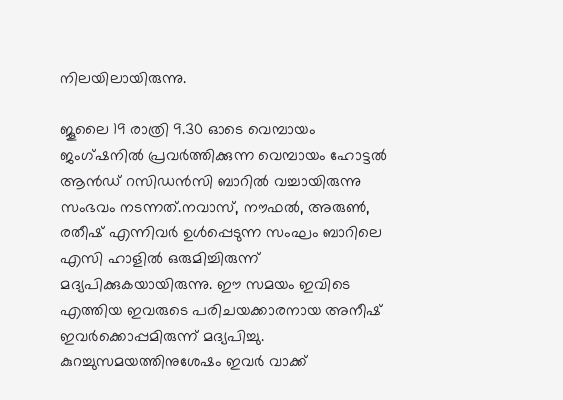നിലയിലായിരുന്നു.

ജൂലൈ 19 രാത്രി 9.30 ഓടെ വെമ്പായം ജംഗ്ഷനില്‍ പ്രവർത്തിക്കുന്ന വെമ്പായം ഹോട്ടല്‍ ആൻഡ് റസിഡൻസി ബാറില്‍ വച്ചായിരുന്നു സംഭവം നടന്നത്.നവാസ്, നൗഫല്‍, അരുണ്‍, രതീഷ് എന്നിവർ ഉള്‍പ്പെടുന്ന സംഘം ബാറിലെ എസി ഹാളില്‍ ഒരുമിച്ചിരുന്ന് മദ്യപിക്കുകയായിരുന്നു. ഈ സമയം ഇവിടെ എത്തിയ ഇവരുടെ പരിചയക്കാരനായ അനീഷ് ഇവർക്കൊപ്പമിരുന്ന് മദ്യപിച്ചു. കുറച്ചുസമയത്തിനുശേഷം ഇവർ വാക്ക്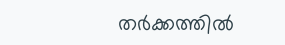തർക്കത്തില്‍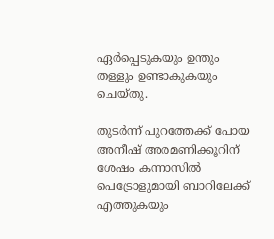ഏർപ്പെടുകയും ഉന്തും തള്ളും ഉണ്ടാകുകയും ചെയ്തു.

തുടർന്ന് പുറത്തേക്ക് പോയ അനീഷ് അരമണിക്കൂറിന് ശേഷം കന്നാസില്‍ പെട്രോളുമായി ബാറിലേക്ക് എത്തുകയും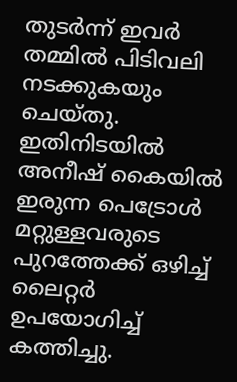തുടർന്ന് ഇവർ തമ്മില്‍ പിടിവലി നടക്കുകയും ചെയ്തു. ഇതിനിടയില്‍ അനീഷ് കൈയില്‍ ഇരുന്ന പെട്രോള്‍ മറ്റുള്ളവരുടെ പുറത്തേക്ക് ഒഴിച്ച്‌ ലൈറ്റർ ഉപയോഗിച്ച്‌ കത്തിച്ചു.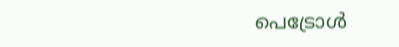പെട്രോള്‍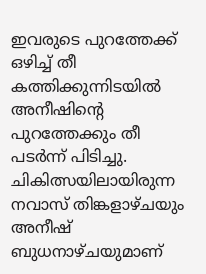ഇവരുടെ പുറത്തേക്ക് ഒഴിച്ച്‌ തീ കത്തിക്കുന്നിടയില്‍ അനീഷിന്റെ പുറത്തേക്കും തീ പടർന്ന് പിടിച്ചു. ചികിത്സയിലായിരുന്ന നവാസ് തിങ്കളാഴ്‌ചയും അനീഷ് ബുധനാഴ്‌ചയുമാണ്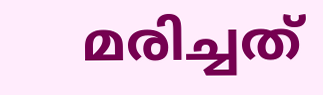മരിച്ചത്